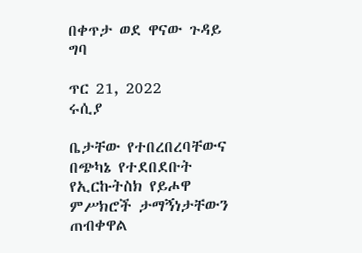በቀጥታ ወደ ዋናው ጉዳይ ግባ

ጥር 21, 2022
ሩሲያ

ቤታቸው የተበረበረባቸውና በጭካኔ የተደበደቡት የኢርኩትስክ የይሖዋ ምሥክሮች ታማኝነታቸውን ጠብቀዋል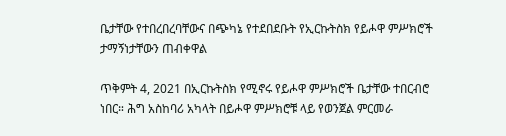ቤታቸው የተበረበረባቸውና በጭካኔ የተደበደቡት የኢርኩትስክ የይሖዋ ምሥክሮች ታማኝነታቸውን ጠብቀዋል

ጥቅምት 4, 2021 በኢርኩትስክ የሚኖሩ የይሖዋ ምሥክሮች ቤታቸው ተበርብሮ ነበር። ሕግ አስከባሪ አካላት በይሖዋ ምሥክሮቹ ላይ የወንጀል ምርመራ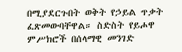በሚያደርጉበት ወቅት የኃይል ጥቃት ፈጽመውባቸዋል። ስድስት የይሖዋ ምሥክሮች በሰላማዊ መንገድ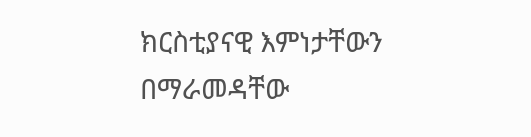ክርስቲያናዊ እምነታቸውን በማራመዳቸው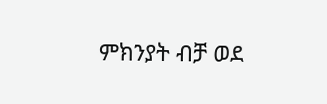ምክንያት ብቻ ወደ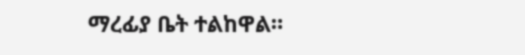ማረፊያ ቤት ተልከዋል።